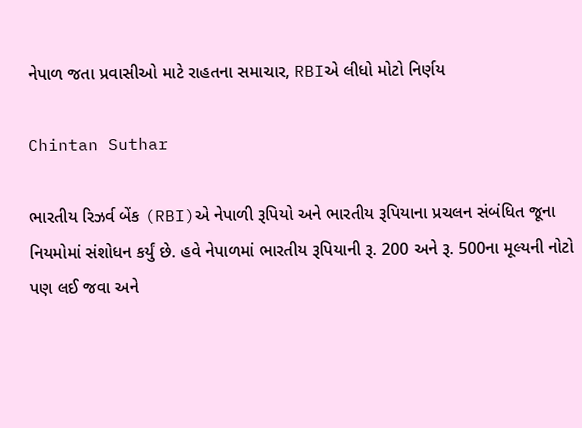નેપાળ જતા પ્રવાસીઓ માટે રાહતના સમાચાર, RBIએ લીધો મોટો નિર્ણય

Chintan Suthar

ભારતીય રિઝર્વ બેંક (RBI)એ નેપાળી રૂપિયો અને ભારતીય રૂપિયાના પ્રચલન સંબંધિત જૂના નિયમોમાં સંશોધન કર્યું છે. હવે નેપાળમાં ભારતીય રૂપિયાની રૂ. 200 અને રૂ. 500ના મૂલ્યની નોટો પણ લઈ જવા અને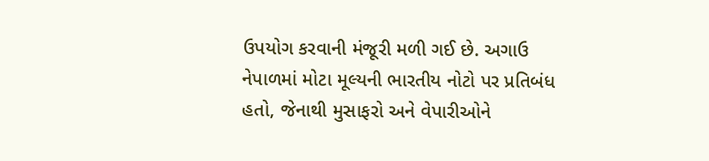ઉપયોગ કરવાની મંજૂરી મળી ગઈ છે. અગાઉ નેપાળમાં મોટા મૂલ્યની ભારતીય નોટો પર પ્રતિબંધ હતો, જેનાથી મુસાફરો અને વેપારીઓને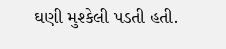ઘણી મુશ્કેલી પડતી હતી.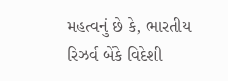મહત્વનું છે કે, ભારતીય રિઝર્વ બેંકે વિદેશી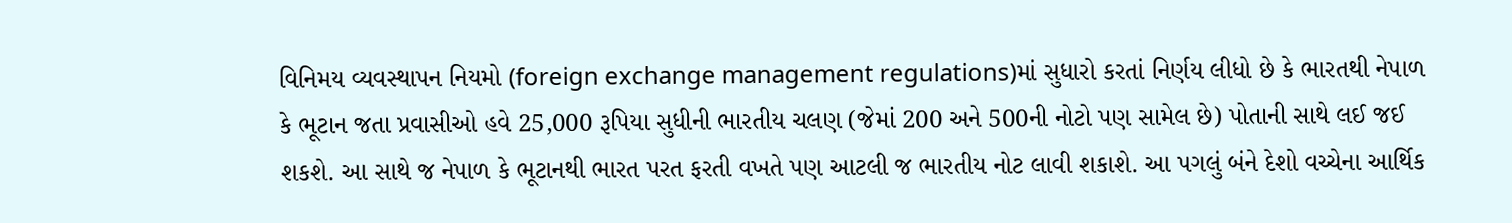વિનિમય વ્યવસ્થાપન નિયમો (foreign exchange management regulations)માં સુધારો કરતાં નિર્ણય લીધો છે કે ભારતથી નેપાળ કે ભૂટાન જતા પ્રવાસીઓ હવે 25,000 રૂપિયા સુધીની ભારતીય ચલણ (જેમાં 200 અને 500ની નોટો પણ સામેલ છે) પોતાની સાથે લઈ જઈ શકશે. આ સાથે જ નેપાળ કે ભૂટાનથી ભારત પરત ફરતી વખતે પણ આટલી જ ભારતીય નોટ લાવી શકાશે. આ પગલું બંને દેશો વચ્ચેના આર્થિક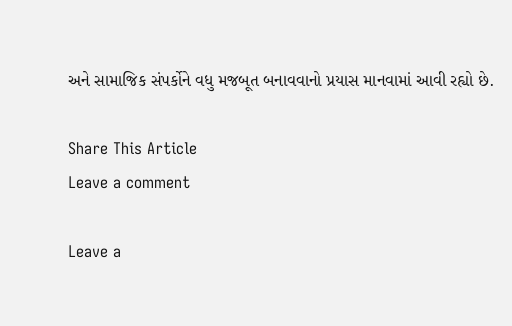અને સામાજિક સંપર્કોને વધુ મજબૂત બનાવવાનો પ્રયાસ માનવામાં આવી રહ્યો છે.

Share This Article
Leave a comment

Leave a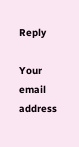Reply

Your email address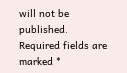will not be published. Required fields are marked *